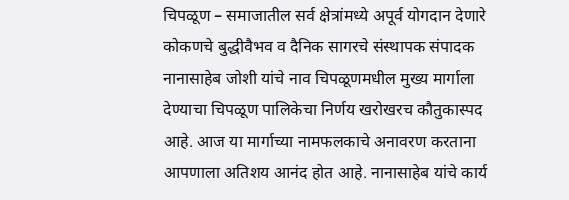चिपळूण – समाजातील सर्व क्षेत्रांमध्ये अपूर्व योगदान देणारे कोकणचे बुद्धीवैभव व दैनिक सागरचे संस्थापक संपादक नानासाहेब जोशी यांचे नाव चिपळूणमधील मुख्य मार्गाला देण्याचा चिपळूण पालिकेचा निर्णय खरोखरच कौतुकास्पद आहे. आज या मार्गाच्या नामफलकाचे अनावरण करताना आपणाला अतिशय आनंद होत आहे. नानासाहेब यांचे कार्य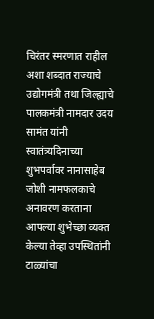चिरंतर स्मरणात राहील अशा शब्दात राज्याचे उद्योगमंत्री तथा जिल्ह्याचे पालकमंत्री नामदार उदय सामंत यांनी स्वातंत्र्यदिनाच्या शुभपर्वावर नानासाहेब जोशी नामफलकाचे अनावरण करताना आपल्या शुभेच्छा व्यक्त केल्या तेव्हा उपस्थितांनी टाळ्यांचा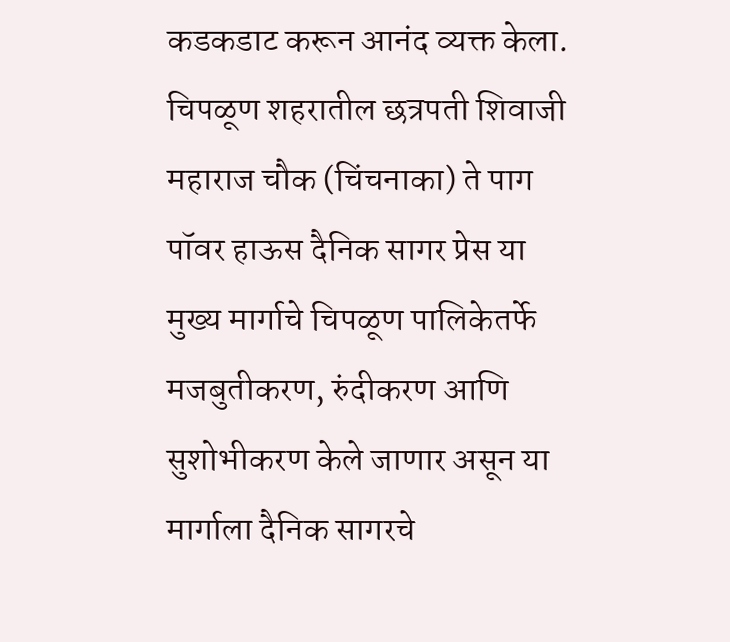कडकडाट करून आनंद व्यक्त केला.
चिपळूण शहरातील छत्रपती शिवाजी महाराज चौक (चिंचनाका) ते पाग पॉवर हाऊस दैनिक सागर प्रेस या मुख्य मार्गाचे चिपळूण पालिकेतर्फे मजबुतीकरण, रुंदीकरण आणि सुशोभीकरण केले जाणार असून या मार्गाला दैनिक सागरचे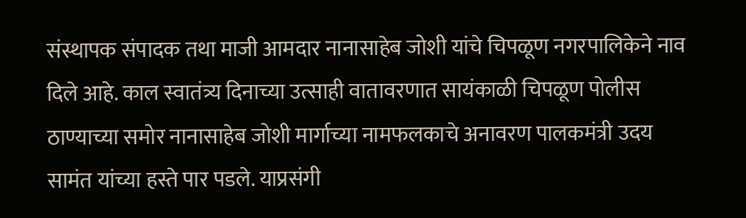संस्थापक संपादक तथा माजी आमदार नानासाहेब जोशी यांचे चिपळूण नगरपालिकेने नाव दिले आहे. काल स्वातंत्र्य दिनाच्या उत्साही वातावरणात सायंकाळी चिपळूण पोलीस ठाण्याच्या समोर नानासाहेब जोशी मार्गाच्या नामफलकाचे अनावरण पालकमंत्री उदय सामंत यांच्या हस्ते पार पडले. याप्रसंगी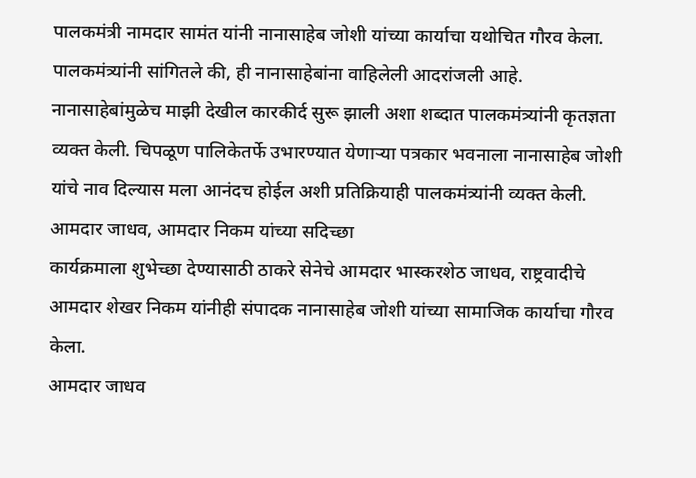पालकमंत्री नामदार सामंत यांनी नानासाहेब जोशी यांच्या कार्याचा यथोचित गौरव केला. पालकमंत्र्यांनी सांगितले की, ही नानासाहेबांना वाहिलेली आदरांजली आहे. नानासाहेबांमुळेच माझी देखील कारकीर्द सुरू झाली अशा शब्दात पालकमंत्र्यांनी कृतज्ञता व्यक्त केली. चिपळूण पालिकेतर्फे उभारण्यात येणाऱ्या पत्रकार भवनाला नानासाहेब जोशी यांचे नाव दिल्यास मला आनंदच होईल अशी प्रतिक्रियाही पालकमंत्र्यांनी व्यक्त केली.
आमदार जाधव, आमदार निकम यांच्या सदिच्छा
कार्यक्रमाला शुभेच्छा देण्यासाठी ठाकरे सेनेचे आमदार भास्करशेठ जाधव, राष्ट्रवादीचे आमदार शेखर निकम यांनीही संपादक नानासाहेब जोशी यांच्या सामाजिक कार्याचा गौरव केला.
आमदार जाधव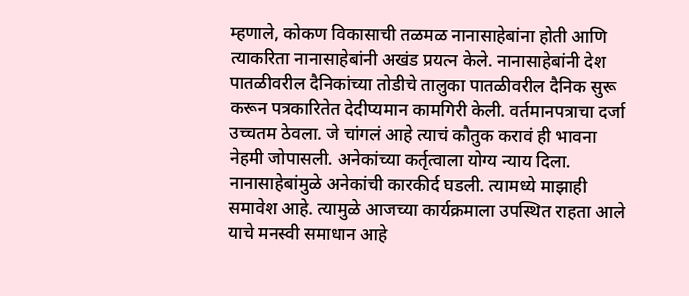म्हणाले, कोकण विकासाची तळमळ नानासाहेबांना होती आणि त्याकरिता नानासाहेबांनी अखंड प्रयत्न केले. नानासाहेबांनी देश पातळीवरील दैनिकांच्या तोडीचे तालुका पातळीवरील दैनिक सुरू करून पत्रकारितेत देदीप्यमान कामगिरी केली. वर्तमानपत्राचा दर्जा उच्चतम ठेवला. जे चांगलं आहे त्याचं कौतुक करावं ही भावना नेहमी जोपासली. अनेकांच्या कर्तृत्वाला योग्य न्याय दिला. नानासाहेबांमुळे अनेकांची कारकीर्द घडली. त्यामध्ये माझाही समावेश आहे. त्यामुळे आजच्या कार्यक्रमाला उपस्थित राहता आले याचे मनस्वी समाधान आहे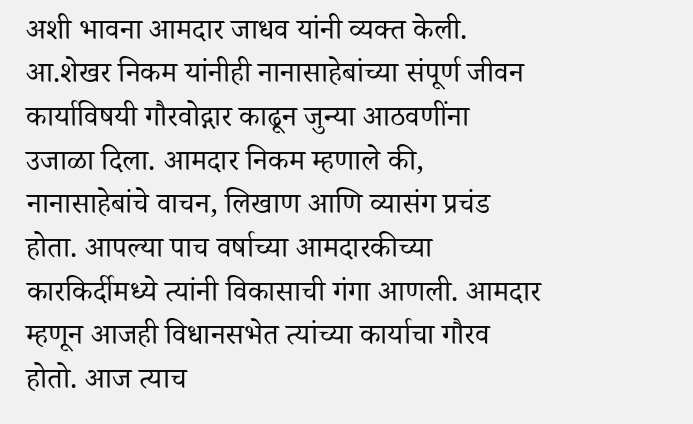अशी भावना आमदार जाधव यांनी व्यक्त केली.
आ.शेखर निकम यांनीही नानासाहेबांच्या संपूर्ण जीवन कार्याविषयी गौरवोद्गार काढून जुन्या आठवणींना उजाळा दिला. आमदार निकम म्हणाले की, नानासाहेबांचे वाचन, लिखाण आणि व्यासंग प्रचंड होता. आपल्या पाच वर्षाच्या आमदारकीच्या कारकिर्दीमध्ये त्यांनी विकासाची गंगा आणली. आमदार म्हणून आजही विधानसभेत त्यांच्या कार्याचा गौरव होतो. आज त्याच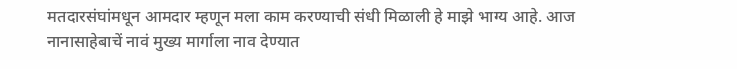मतदारसंघांमधून आमदार म्हणून मला काम करण्याची संधी मिळाली हे माझे भाग्य आहे. आज नानासाहेबाचें नावं मुख्य मार्गाला नाव देण्यात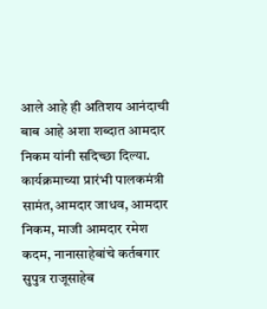आले आहे ही अतिशय आनंदाची बाब आहे अशा शब्दात आमदार निकम यांनी सदिच्छा दिल्या.
कार्यक्रमाच्या प्रारंभी पालकमंत्री सामंत,आमदार जाधव, आमदार निकम, माजी आमदार रमेश कदम, नानासाहेबांचे कर्तबगार सुपुत्र राजूसाहेब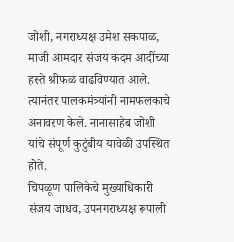जोशी, नगराध्यक्ष उमेश सकपाळ, माजी आमदार संजय कदम आदींच्या हस्ते श्रीफळ वाढविण्यात आले. त्यानंतर पालकमंत्र्यांनी नामफलकाचे अनावरण केले. नानासाहेब जोशी यांचे संपूर्ण कुटुंबीय यावेळी उपस्थित होते.
चिपळूण पालिकेचे मुख्याधिकारी संजय जाधव, उपनगराध्यक्ष रूपाली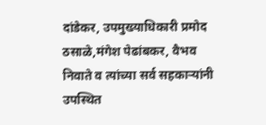दांडेकर, उपमुख्याधिकारी प्रमोद ठसाळे,मंगेश पेढांबकर, वैभव निवाते व त्यांच्या सर्व सहकाऱ्यांनी उपस्थित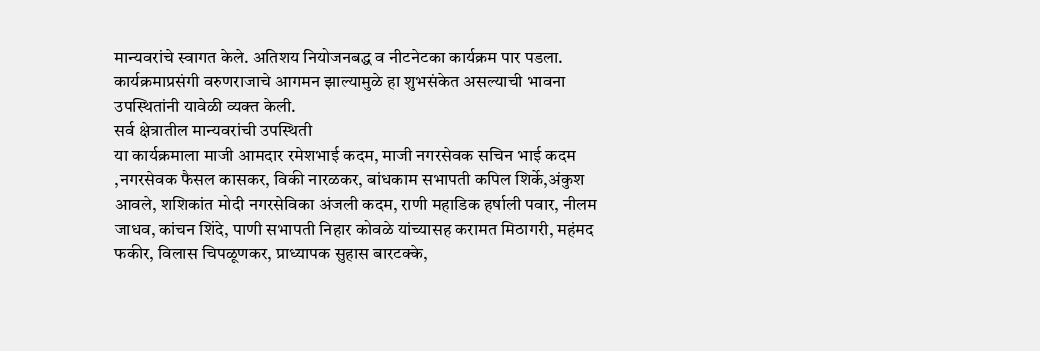मान्यवरांचे स्वागत केले. अतिशय नियोजनबद्ध व नीटनेटका कार्यक्रम पार पडला. कार्यक्रमाप्रसंगी वरुणराजाचे आगमन झाल्यामुळे हा शुभसंकेत असल्याची भावना उपस्थितांनी यावेळी व्यक्त केली.
सर्व क्षेत्रातील मान्यवरांची उपस्थिती
या कार्यक्रमाला माजी आमदार रमेशभाई कदम, माजी नगरसेवक सचिन भाई कदम ,नगरसेवक फैसल कासकर, विकी नारळकर, बांधकाम सभापती कपिल शिर्के,अंकुश आवले, शशिकांत मोदी नगरसेविका अंजली कदम, राणी महाडिक हर्षाली पवार, नीलम जाधव, कांचन शिंदे, पाणी सभापती निहार कोवळे यांच्यासह करामत मिठागरी, महंमद फकीर, विलास चिपळूणकर, प्राध्यापक सुहास बारटक्के,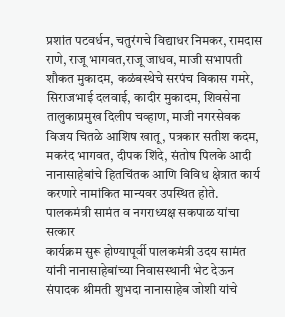प्रशांत पटवर्धन, चतुरंगचे विद्याधर निमकर, रामदास राणे, राजू भागवत,राजू जाधव, माजी सभापती शौकत मुकादम, कळंबस्थेचे सरपंच विकास गमरे, सिराजभाई दलवाई, कादीर मुकादम, शिवसेना तालुकाप्रमुख दिलीप चव्हाण, माजी नगरसेवक विजय चितळे आशिष खातू, पत्रकार सतीश कदम, मकरंद भागवत, दीपक शिंदे, संतोष पिलके आदी नानासाहेबांचे हितचिंतक आणि विविध क्षेत्रात कार्य करणारे नामांकित मान्यवर उपस्थित होते.
पालकमंत्री सामंत व नगराध्यक्ष सकपाळ यांचा सत्कार
कार्यक्रम सुरू होण्यापूर्वी पालकमंत्री उदय सामंत यांनी नानासाहेबांच्या निवासस्थानी भेट देऊन संपादक श्रीमती शुभदा नानासाहेब जोशी यांचे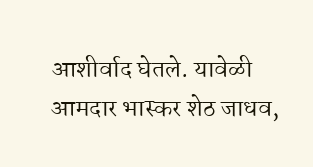आशीर्वाद घेतले. यावेळी आमदार भास्कर शेठ जाधव,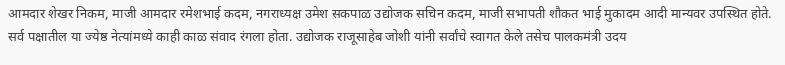आमदार शेखर निकम, माजी आमदार रमेशभाई कदम, नगराध्यक्ष उमेश सकपाळ उद्योजक सचिन कदम, माजी सभापती शौकत भाई मुकादम आदी मान्यवर उपस्थित होते. सर्व पक्षातील या ज्येष्ठ नेत्यांमध्ये काही काळ संवाद रंगला होता. उद्योजक राजूसाहेब जोशी यांनी सर्वांचे स्वागत केले तसेच पालकमंत्री उदय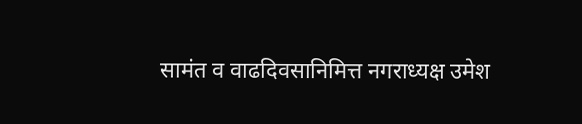सामंत व वाढदिवसानिमित्त नगराध्यक्ष उमेश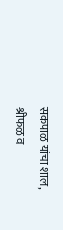सकपाळ यांचा शाल, श्रीफळ व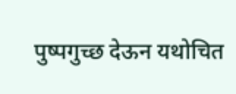पुष्पगुच्छ देऊन यथोचित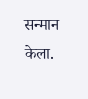सन्मान केला.